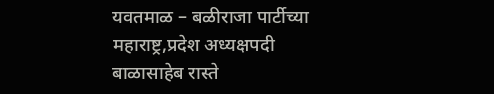यवतमाळ – बळीराजा पार्टीच्या महाराष्ट्र,प्रदेश अध्यक्षपदी बाळासाहेब रास्ते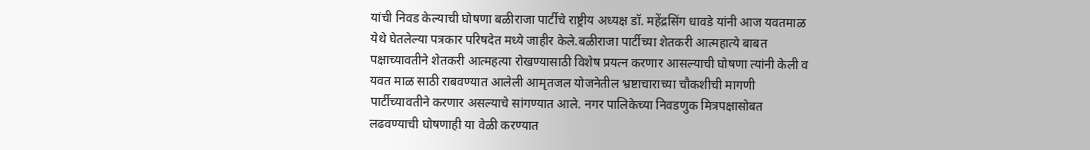यांची निवड केल्याची घोषणा बळीराजा पार्टीचे राष्ट्रीय अध्यक्ष डॉ. महेंद्रसिंग धावडे यांनी आज यवतमाळ येथे घेतलेल्या पत्रकार परिषदेत मध्ये जाहीर केले.बळीराजा पार्टीच्या शेतकरी आत्महात्ये बाबत पक्षाच्यावतीने शेतकरी आत्महत्या रोखण्यासाठी विशेष प्रयत्न करणार आसल्याची घोषणा त्यांनी केली व यवत माळ साठी राबवण्यात आलेली आमृतजल योजनेतील भ्रष्टाचाराच्या चौकशीची मागणी पार्टीच्यावतीने करणार असल्याचे सांगण्यात आले. नगर पालिकेच्या निवडणुक मित्रपक्षासोबत लढवण्याची घोषणाही या वेळी करण्यात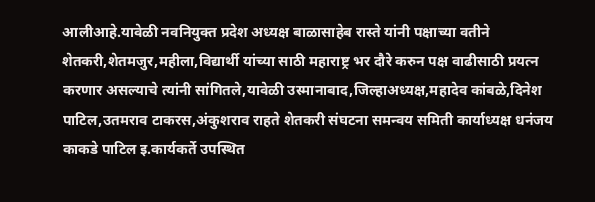आलीआहे.यावेळी नवनियुक्त प्रदेश अध्यक्ष बाळासाहेब रास्ते यांनी पक्षाच्या वतीने शेतकरी,शेतमजुर,महीला,विद्यार्थी यांच्या साठी महाराष्ट्र भर दौरे करुन पक्ष वाढीसाठी प्रयत्न करणार असल्याचे त्यांनी सांगितले,यावेळी उस्मानाबाद,जिल्हाअध्यक्ष,महादेव कांबळे,दिनेश पाटिल,उतमराव टाकरस,अंकुशराव राहते शेतकरी संघटना समन्वय समिती कार्याध्यक्ष धनंजय काकडे पाटिल इ.कार्यकर्ते उपस्थित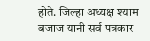होते. जिल्हा अध्यक्ष श्याम बजाज यानी सर्व पत्रकार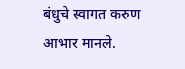बंधुचे स्वागत करुण आभार मानले.